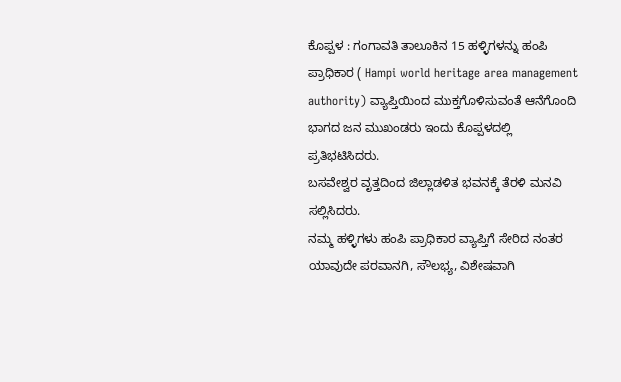ಕೊಪ್ಪಳ : ಗಂಗಾವತಿ ತಾಲೂಕಿನ 15 ಹಳ್ಳಿಗಳನ್ನು ಹಂಪಿ ಪ್ರಾಧಿಕಾರ ( Hampi world heritage area management authority) ವ್ಯಾಪ್ತಿಯಿಂದ ಮುಕ್ತಗೊಳಿಸುವಂತೆ ಆನೆಗೊಂದಿ ಭಾಗದ ಜನ ಮುಖಂಡರು ಇಂದು ಕೊಪ್ಪಳದಲ್ಲಿ ಪ್ರತಿಭಟಿಸಿದರು.
ಬಸವೇಶ್ವರ ವೃತ್ತದಿಂದ ಜಿಲ್ಲಾಡಳಿತ ಭವನಕ್ಕೆ ತೆರಳಿ ಮನವಿ ಸಲ್ಲಿಸಿದರು.
ನಮ್ಮ ಹಳ್ಳಿಗಳು ಹಂಪಿ ಪ್ರಾಧಿಕಾರ ವ್ಯಾಪ್ತಿಗೆ ಸೇರಿದ ನಂತರ ಯಾವುದೇ ಪರವಾನಗಿ, ಸೌಲಭ್ಯ, ವಿಶೇಷವಾಗಿ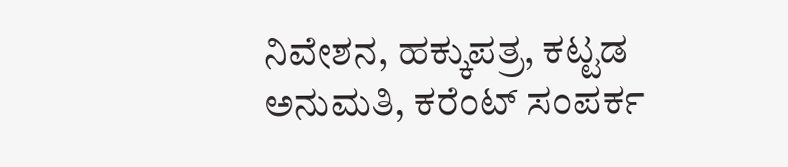ನಿವೇಶನ, ಹಕ್ಕುಪತ್ರ, ಕಟ್ಟಡ ಅನುಮತಿ, ಕರೆಂಟ್ ಸಂಪರ್ಕ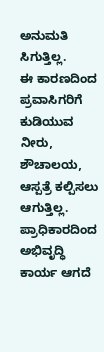ಅನುಮತಿ ಸಿಗುತ್ತಿಲ್ಲ.
ಈ ಕಾರಣದಿಂದ ಪ್ರವಾಸಿಗರಿಗೆ ಕುಡಿಯುವ ನೀರು, ಶೌಚಾಲಯ, ಆಸ್ಪತ್ರೆ ಕಲ್ಪಿಸಲು ಆಗುತ್ತಿಲ್ಲ. ಪ್ರಾಧಿಕಾರದಿಂದ ಅಭಿವೃದ್ಧಿ ಕಾರ್ಯ ಆಗದೆ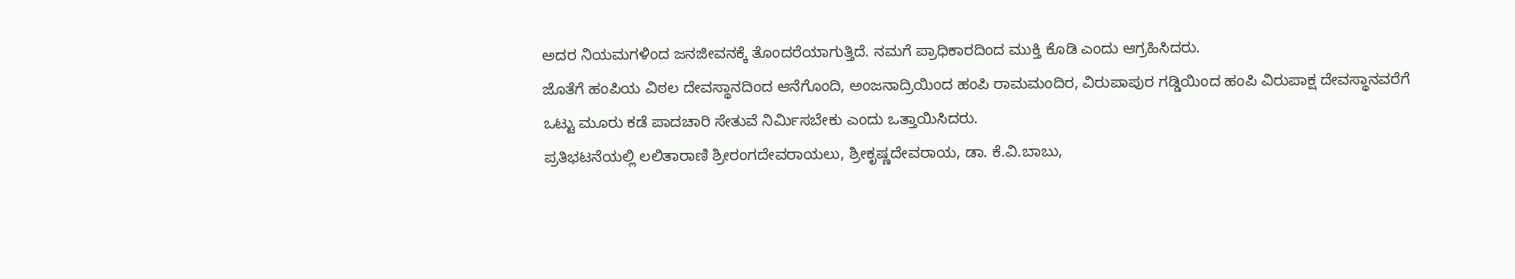ಅದರ ನಿಯಮಗಳಿಂದ ಜನಜೀವನಕ್ಕೆ ತೊಂದರೆಯಾಗುತ್ತಿದೆ. ನಮಗೆ ಪ್ರಾಧಿಕಾರದಿಂದ ಮುಕ್ತಿ ಕೊಡಿ ಎಂದು ಆಗ್ರಹಿಸಿದರು.
ಜೊತೆಗೆ ಹಂಪಿಯ ವಿಠಲ ದೇವಸ್ಥಾನದಿಂದ ಆನೆಗೊಂದಿ, ಅಂಜನಾದ್ರಿಯಿಂದ ಹಂಪಿ ರಾಮಮಂದಿರ, ವಿರುಪಾಪುರ ಗಡ್ಡಿಯಿಂದ ಹಂಪಿ ವಿರುಪಾಕ್ಷ ದೇವಸ್ಥಾನವರೆಗೆ ಒಟ್ಟು ಮೂರು ಕಡೆ ಪಾದಚಾರಿ ಸೇತುವೆ ನಿರ್ಮಿಸಬೇಕು ಎಂದು ಒತ್ತಾಯಿಸಿದರು.
ಪ್ರತಿಭಟನೆಯಲ್ಲಿ ಲಲಿತಾರಾಣಿ ಶ್ರೀರಂಗದೇವರಾಯಲು, ಶ್ರೀಕೃಷ್ಣದೇವರಾಯ, ಡಾ. ಕೆ.ವಿ.ಬಾಬು,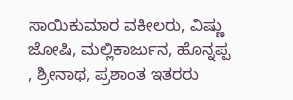ಸಾಯಿಕುಮಾರ ವಕೀಲರು, ವಿಷ್ಣು ಜೋಷಿ, ಮಲ್ಲಿಕಾರ್ಜುನ, ಹೊನ್ನಪ್ಪ , ಶ್ರೀನಾಥ, ಪ್ರಶಾಂತ ಇತರರು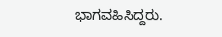ಭಾಗವಹಿಸಿದ್ದರು.